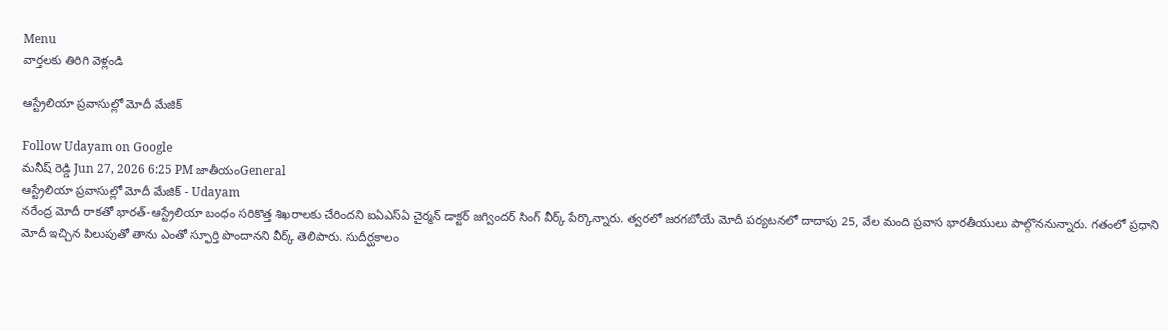Menu
వార్తలకు తిరిగి వెళ్లండి

ఆస్ట్రేలియా ప్రవాసుల్లో మోదీ మేజిక్

Follow Udayam on Google
మనీష్ రెడ్డి Jun 27, 2026 6:25 PM జాతీయంGeneral
ఆస్ట్రేలియా ప్రవాసుల్లో మోదీ మేజిక్ - Udayam
నరేంద్ర మోదీ రాకతో భారత్-ఆస్ట్రేలియా బంధం సరికొత్త శిఖరాలకు చేరిందని ఐఏఎస్ఏ చైర్మన్ డాక్టర్ జగ్విందర్ సింగ్ వీర్క్ పేర్కొన్నారు. త్వరలో జరగబోయే మోదీ పర్యటనలో దాదాపు 25, వేల మంది ప్రవాస భారతీయులు పాల్గొననున్నారు. గతంలో ప్రధాని మోదీ ఇచ్చిన పిలుపుతో తాను ఎంతో స్ఫూర్తి పొందానని వీర్క్ తెలిపారు. సుదీర్ఘకాలం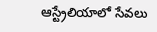ఆస్ట్రేలియాలో సేవలు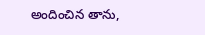అందించిన తాను,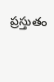ప్రస్తుతం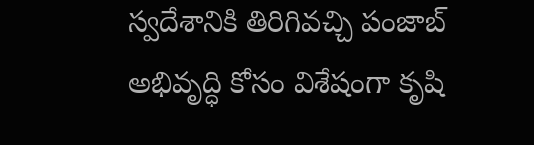స్వదేశానికి తిరిగివచ్చి పంజాబ్ అభివృద్ధి కోసం విశేషంగా కృషి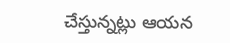చేస్తున్నట్లు ఆయన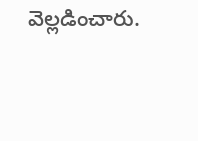వెల్లడించారు.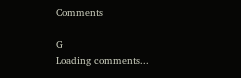Comments

G
Loading comments...